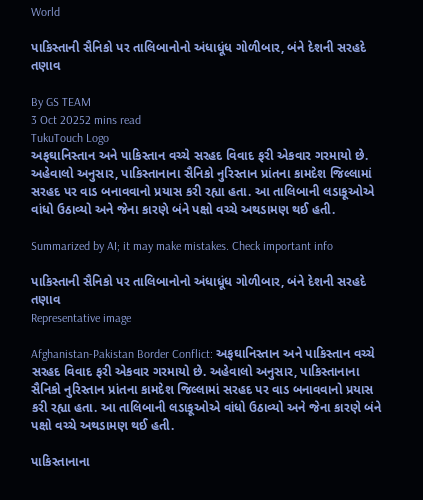World

પાકિસ્તાની સૈનિકો પર તાલિબાનોનો અંધાધૂંધ ગોળીબાર, બંને દેશની સરહદે તણાવ

By GS TEAM
3 Oct 20252 mins read
TukuTouch Logo
અફઘાનિસ્તાન અને પાકિસ્તાન વચ્ચે સરહદ વિવાદ ફરી એકવાર ગરમાયો છે. અહેવાલો અનુસાર, પાકિસ્તાનાના સૈનિકો નુરિસ્તાન પ્રાંતના કામદેશ જિલ્લામાં સરહદ પર વાડ બનાવવાનો પ્રયાસ કરી રહ્યા હતા. આ તાલિબાની લડાકૂઓએ વાંધો ઉઠાવ્યો અને જેના કારણે બંને પક્ષો વચ્ચે અથડામણ થઈ હતી.

Summarized by AI; it may make mistakes. Check important info

પાકિસ્તાની સૈનિકો પર તાલિબાનોનો અંધાધૂંધ ગોળીબાર, બંને દેશની સરહદે તણાવ
Representative image

Afghanistan-Pakistan Border Conflict: અફઘાનિસ્તાન અને પાકિસ્તાન વચ્ચે સરહદ વિવાદ ફરી એકવાર ગરમાયો છે. અહેવાલો અનુસાર, પાકિસ્તાનાના સૈનિકો નુરિસ્તાન પ્રાંતના કામદેશ જિલ્લામાં સરહદ પર વાડ બનાવવાનો પ્રયાસ કરી રહ્યા હતા. આ તાલિબાની લડાકૂઓએ વાંધો ઉઠાવ્યો અને જેના કારણે બંને પક્ષો વચ્ચે અથડામણ થઈ હતી.

પાકિસ્તાનાના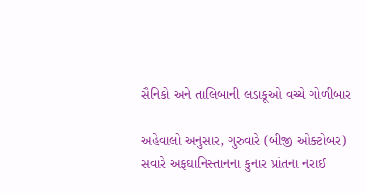સૈનિકો અને તાલિબાની લડાકૂઓ વચ્ચે ગોળીબાર

અહેવાલો અનુસાર, ગુરુવારે (બીજી ઓક્ટોબર) સવારે અફઘાનિસ્તાનના કુનાર પ્રાંતના નરાઈ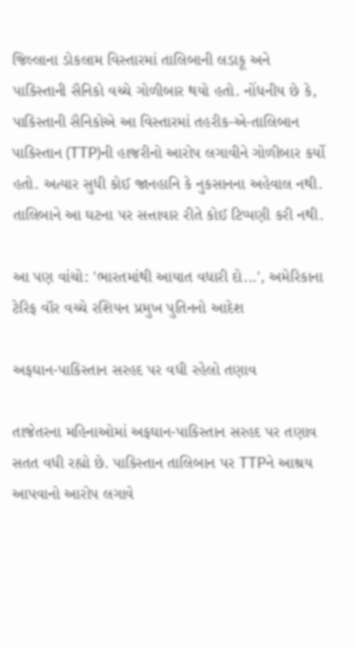જિલ્લાના ડોકલામ વિસ્તારમાં તાલિબાની લડાકૂ અને પાકિસ્તાની સૈનિકો વચ્ચે ગોળીબાર થયો હતો. નોંધનીય છે કે, પાકિસ્તાની સૈનિકોએ આ વિસ્તારમાં તહરીક-એ-તાલિબાન પાકિસ્તાન (TTP)ની હાજરીનો આરોપ લગાવીને ગોળીબાર કર્યો હતો. અત્યાર સુધી કોઈ જાનહાનિ કે નુકસાનના અહેવાલ નથી. તાલિબાને આ ઘટના પર સત્તાવાર રીતે કોઈ ટિપ્પણી કરી નથી.

આ પણ વાંચો: 'ભારતમાંથી આયાત વધારી દો...', અમેરિકાના ટેરિફ વૉર વચ્ચે રશિયન પ્રમુખ પુતિનનો આદેશ

અફઘાન-પાકિસ્તાન સરહદ પર વધી રહેલો તણાવ

તાજેતરના મહિનાઓમાં અફઘાન-પાકિસ્તાન સરહદ પર તણાવ સતત વધી રહ્યો છે. પાકિસ્તાન તાલિબાન પર TTPને આશ્રય આપવાનો આરોપ લગાવે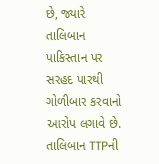છે, જ્યારે તાલિબાન પાકિસ્તાન પર સરહદ પારથી ગોળીબાર કરવાનો આરોપ લગાવે છે. તાલિબાન TTPની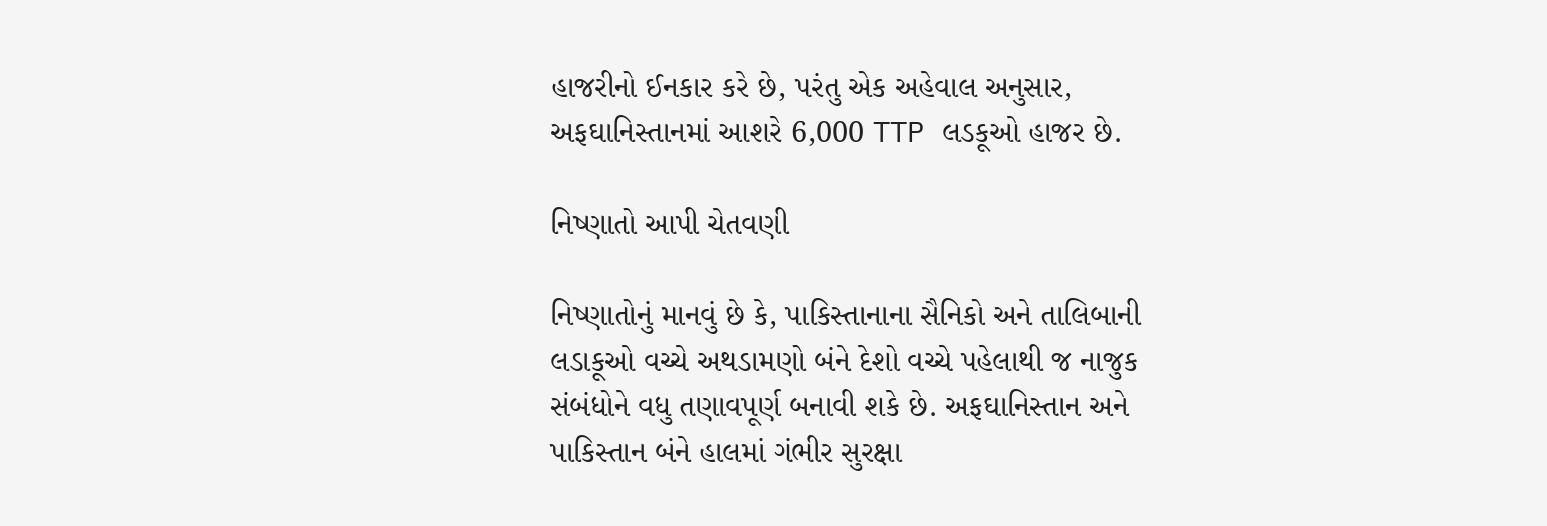હાજરીનો ઈનકાર કરે છે, પરંતુ એક અહેવાલ અનુસાર, અફઘાનિસ્તાનમાં આશરે 6,000 TTP લડકૂઓ હાજર છે.

નિષ્ણાતો આપી ચેતવણી

નિષ્ણાતોનું માનવું છે કે, પાકિસ્તાનાના સૈનિકો અને તાલિબાની લડાકૂઓ વચ્ચે અથડામણો બંને દેશો વચ્ચે પહેલાથી જ નાજુક સંબંધોને વધુ તણાવપૂર્ણ બનાવી શકે છે. અફઘાનિસ્તાન અને પાકિસ્તાન બંને હાલમાં ગંભીર સુરક્ષા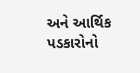અને આર્થિક પડકારોનો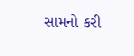સામનો કરી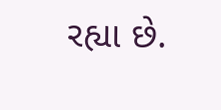રહ્યા છે.